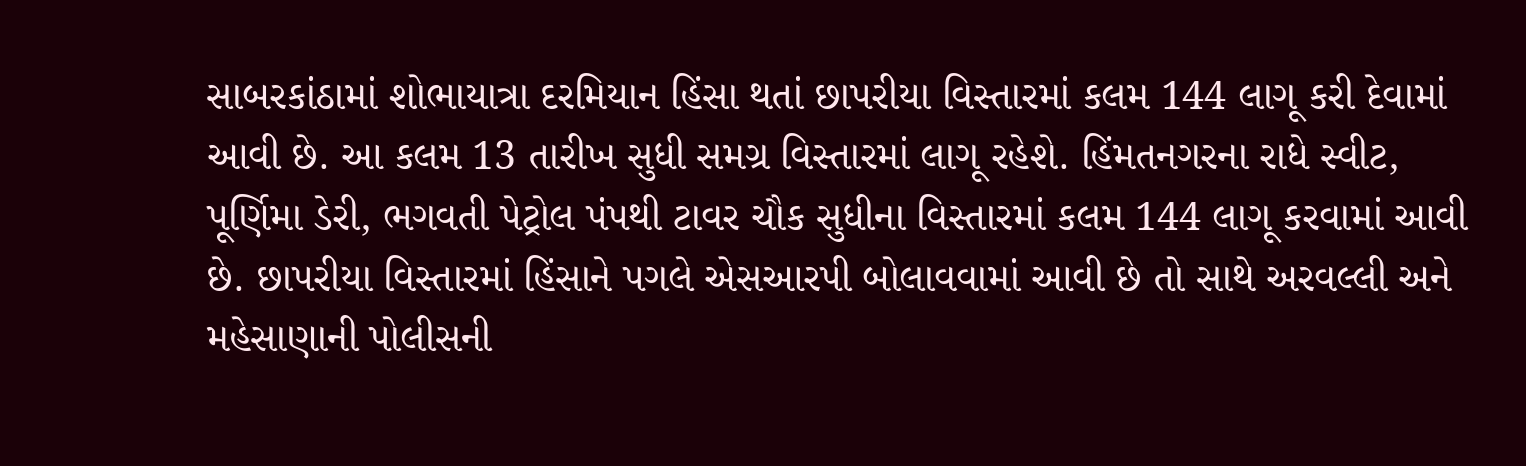સાબરકાંઠામાં શોભાયાત્રા દરમિયાન હિંસા થતાં છાપરીયા વિસ્તારમાં કલમ 144 લાગૂ કરી દેવામાં આવી છે. આ કલમ 13 તારીખ સુધી સમગ્ર વિસ્તારમાં લાગૂ રહેશે. હિંમતનગરના રાધે સ્વીટ, પૂર્ણિમા ડેરી, ભગવતી પેટ્રોલ પંપથી ટાવર ચૌક સુધીના વિસ્તારમાં કલમ 144 લાગૂ કરવામાં આવી છે. છાપરીયા વિસ્તારમાં હિંસાને પગલે એસઆરપી બોલાવવામાં આવી છે તો સાથે અરવલ્લી અને મહેસાણાની પોલીસની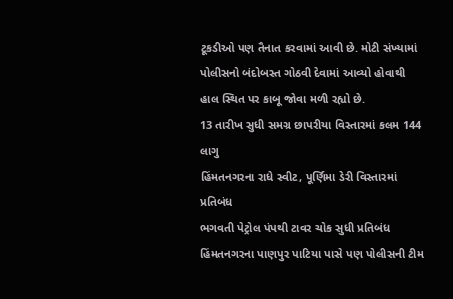ટૂકડીઓ પણ તૈનાત કરવામાં આવી છે. મોટી સંખ્યામાં પોલીસનો બંદોબસ્ત ગોઠવી દેવામાં આવ્યો હોવાથી હાલ સ્થિત પર કાબૂ જોવા મળી રહ્યો છે.
13 તારીખ સુધી સમગ્ર છાપરીયા વિસ્તારમાં કલમ 144 લાગુ
હિંમતનગરના રાધે સ્વીટ, પૂર્ણિમા ડેરી વિસ્તારમાં પ્રતિબંધ
ભગવતી પેટ્રોલ પંપથી ટાવર ચોક સુધી પ્રતિબંધ
હિંમતનગરના પાણપુર પાટિયા પાસે પણ પોલીસની ટીમ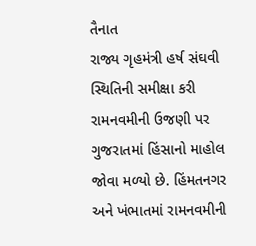તૈનાત
રાજ્ય ગૃહમંત્રી હર્ષ સંઘવી સ્થિતિની સમીક્ષા કરી રામનવમીની ઉજણી પર ગુજરાતમાં હિંસાનો માહોલ જોવા મળ્યો છે. હિંમતનગર અને ખંભાતમાં રામનવમીની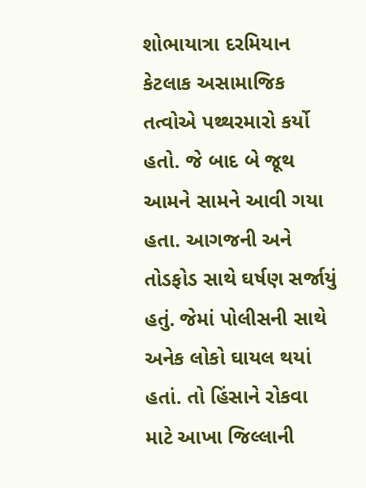શોભાયાત્રા દરમિયાન કેટલાક અસામાજિક તત્વોએ પથ્થરમારો કર્યો હતો. જે બાદ બે જૂથ આમને સામને આવી ગયા હતા. આગજની અને તોડફોડ સાથે ઘર્ષણ સર્જાયું હતું. જેમાં પોલીસની સાથે અનેક લોકો ઘાયલ થયાં હતાં. તો હિંસાને રોકવા માટે આખા જિલ્લાની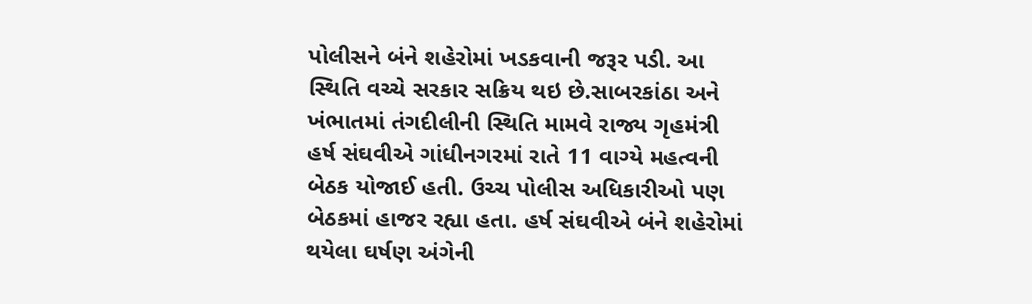પોલીસને બંને શહેરોમાં ખડકવાની જરૂર પડી. આ સ્થિતિ વચ્ચે સરકાર સક્રિય થઇ છે.સાબરકાંઠા અને ખંભાતમાં તંગદીલીની સ્થિતિ મામવે રાજ્ય ગૃહમંત્રી હર્ષ સંઘવીએ ગાંધીનગરમાં રાતે 11 વાગ્યે મહત્વની બેઠક યોજાઈ હતી. ઉચ્ચ પોલીસ અધિકારીઓ પણ બેઠકમાં હાજર રહ્યા હતા. હર્ષ સંઘવીએ બંને શહેરોમાં થયેલા ઘર્ષણ અંગેની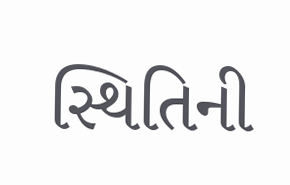સ્થિતિની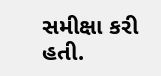સમીક્ષા કરી હતી.